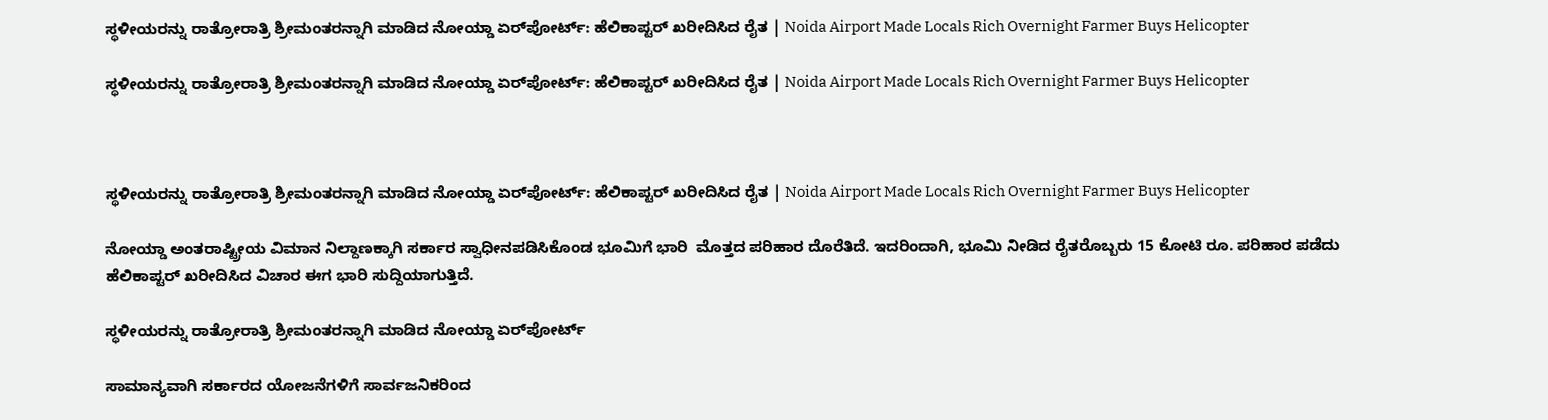ಸ್ಥಳೀಯರನ್ನು ರಾತ್ರೋರಾತ್ರಿ ಶ್ರೀಮಂತರನ್ನಾಗಿ ಮಾಡಿದ ನೋಯ್ಡಾ ಏರ್‌ಪೋರ್ಟ್: ಹೆಲಿಕಾಪ್ಟರ್ ಖರೀದಿಸಿದ ರೈತ | Noida Airport Made Locals Rich Overnight Farmer Buys Helicopter

ಸ್ಥಳೀಯರನ್ನು ರಾತ್ರೋರಾತ್ರಿ ಶ್ರೀಮಂತರನ್ನಾಗಿ ಮಾಡಿದ ನೋಯ್ಡಾ ಏರ್‌ಪೋರ್ಟ್: ಹೆಲಿಕಾಪ್ಟರ್ ಖರೀದಿಸಿದ ರೈತ | Noida Airport Made Locals Rich Overnight Farmer Buys Helicopter



ಸ್ಥಳೀಯರನ್ನು ರಾತ್ರೋರಾತ್ರಿ ಶ್ರೀಮಂತರನ್ನಾಗಿ ಮಾಡಿದ ನೋಯ್ಡಾ ಏರ್‌ಪೋರ್ಟ್: ಹೆಲಿಕಾಪ್ಟರ್ ಖರೀದಿಸಿದ ರೈತ | Noida Airport Made Locals Rich Overnight Farmer Buys Helicopter

ನೋಯ್ಡಾ ಅಂತರಾಷ್ಟ್ರೀಯ ವಿಮಾನ ನಿಲ್ದಾಣಕ್ಕಾಗಿ ಸರ್ಕಾರ ಸ್ವಾಧೀನಪಡಿಸಿಕೊಂಡ ಭೂಮಿಗೆ ಭಾರಿ  ಮೊತ್ತದ ಪರಿಹಾರ ದೊರೆತಿದೆ. ಇದರಿಂದಾಗಿ, ಭೂಮಿ ನೀಡಿದ ರೈತರೊಬ್ಬರು 15 ಕೋಟಿ ರೂ. ಪರಿಹಾರ ಪಡೆದು ಹೆಲಿಕಾಪ್ಟರ್ ಖರೀದಿಸಿದ ವಿಚಾರ ಈಗ ಭಾರಿ ಸುದ್ದಿಯಾಗುತ್ತಿದೆ.

ಸ್ಥಳೀಯರನ್ನು ರಾತ್ರೋರಾತ್ರಿ ಶ್ರೀಮಂತರನ್ನಾಗಿ ಮಾಡಿದ ನೋಯ್ಡಾ ಏರ್‌ಪೋರ್ಟ್

ಸಾಮಾನ್ಯವಾಗಿ ಸರ್ಕಾರದ ಯೋಜನೆಗಳಿಗೆ ಸಾರ್ವಜನಿಕರಿಂದ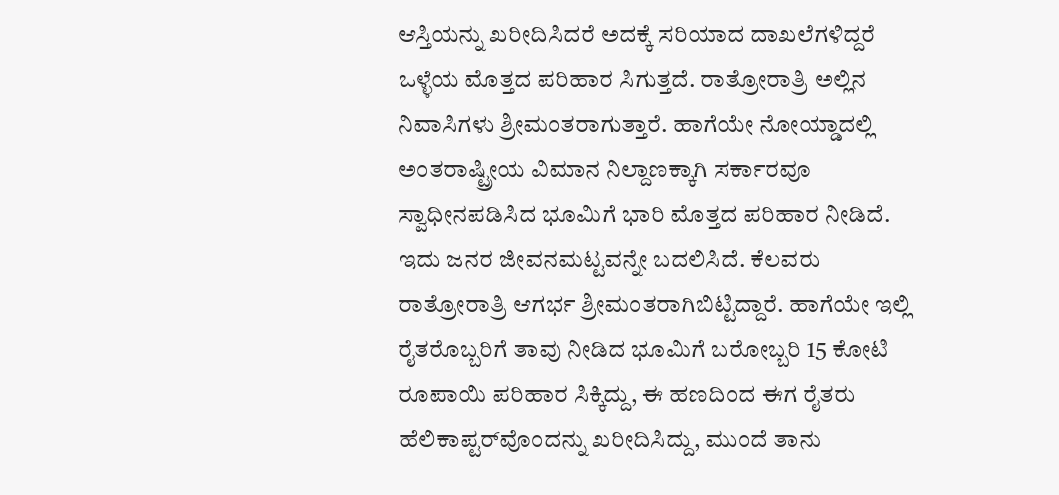ಆಸ್ತಿಯನ್ನು ಖರೀದಿಸಿದರೆ ಅದಕ್ಕೆ ಸರಿಯಾದ ದಾಖಲೆಗಳಿದ್ದರೆ ಒಳ್ಳೆಯ ಮೊತ್ತದ ಪರಿಹಾರ ಸಿಗುತ್ತದೆ. ರಾತ್ರೋರಾತ್ರಿ ಅಲ್ಲಿನ ನಿವಾಸಿಗಳು ಶ್ರೀಮಂತರಾಗುತ್ತಾರೆ. ಹಾಗೆಯೇ ನೋಯ್ಡಾದಲ್ಲಿ ಅಂತರಾಷ್ಟ್ರೀಯ ವಿಮಾನ ನಿಲ್ದಾಣಕ್ಕಾಗಿ ಸರ್ಕಾರವೂ ಸ್ವಾಧೀನಪಡಿಸಿದ ಭೂಮಿಗೆ ಭಾರಿ ಮೊತ್ತದ ಪರಿಹಾರ ನೀಡಿದೆ. ಇದು ಜನರ ಜೀವನಮಟ್ಟವನ್ನೇ ಬದಲಿಸಿದೆ. ಕೆಲವರು ರಾತ್ರೋರಾತ್ರಿ ಆಗರ್ಭ ಶ್ರೀಮಂತರಾಗಿಬಿಟ್ಟಿದ್ದಾರೆ. ಹಾಗೆಯೇ ಇಲ್ಲಿ ರೈತರೊಬ್ಬರಿಗೆ ತಾವು ನೀಡಿದ ಭೂಮಿಗೆ ಬರೋಬ್ಬರಿ 15 ಕೋಟಿ ರೂಪಾಯಿ ಪರಿಹಾರ ಸಿಕ್ಕಿದ್ದು, ಈ ಹಣದಿಂದ ಈಗ ರೈತರು ಹೆಲಿಕಾಪ್ಟರ್‌ವೊಂದನ್ನು ಖರೀದಿಸಿದ್ದು, ಮುಂದೆ ತಾನು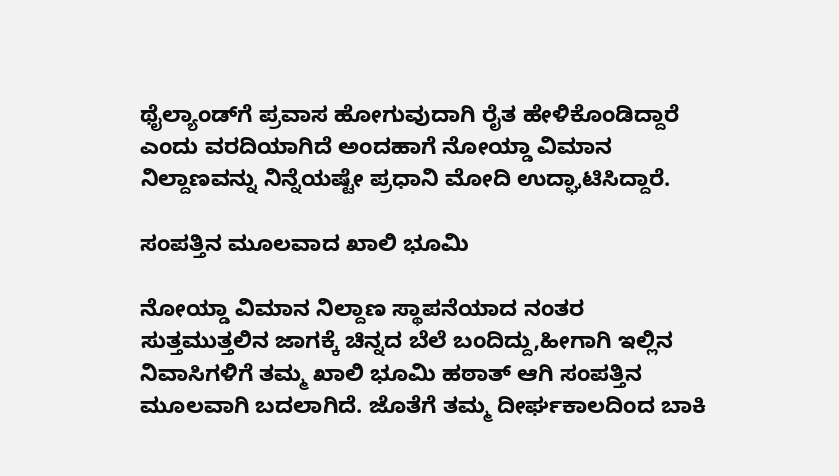ಥೈಲ್ಯಾಂಡ್‌ಗೆ ಪ್ರವಾಸ ಹೋಗುವುದಾಗಿ ರೈತ ಹೇಳಿಕೊಂಡಿದ್ದಾರೆ ಎಂದು ವರದಿಯಾಗಿದೆ ಅಂದಹಾಗೆ ನೋಯ್ಡಾ ವಿಮಾನ ನಿಲ್ದಾಣವನ್ನು ನಿನ್ನೆಯಷ್ಟೇ ಪ್ರಧಾನಿ ಮೋದಿ ಉದ್ಘಾಟಿಸಿದ್ದಾರೆ.

ಸಂಪತ್ತಿನ ಮೂಲವಾದ ಖಾಲಿ ಭೂಮಿ

ನೋಯ್ಡಾ ವಿಮಾನ ನಿಲ್ದಾಣ ಸ್ಥಾಪನೆಯಾದ ನಂತರ ಸುತ್ತಮುತ್ತಲಿನ ಜಾಗಕ್ಕೆ ಚಿನ್ನದ ಬೆಲೆ ಬಂದಿದ್ದು,ಹೀಗಾಗಿ ಇಲ್ಲಿನ ನಿವಾಸಿಗಳಿಗೆ ತಮ್ಮ ಖಾಲಿ ಭೂಮಿ ಹಠಾತ್‌ ಆಗಿ ಸಂಪತ್ತಿನ ಮೂಲವಾಗಿ ಬದಲಾಗಿದೆ. ಜೊತೆಗೆ ತಮ್ಮ ದೀರ್ಘಕಾಲದಿಂದ ಬಾಕಿ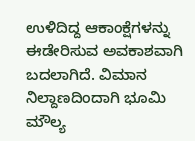ಉಳಿದಿದ್ದ ಆಕಾಂಕ್ಷೆಗಳನ್ನು ಈಡೇರಿಸುವ ಅವಕಾಶವಾಗಿ ಬದಲಾಗಿದೆ. ವಿಮಾನ ನಿಲ್ದಾಣದಿಂದಾಗಿ ಭೂಮಿ ಮೌಲ್ಯ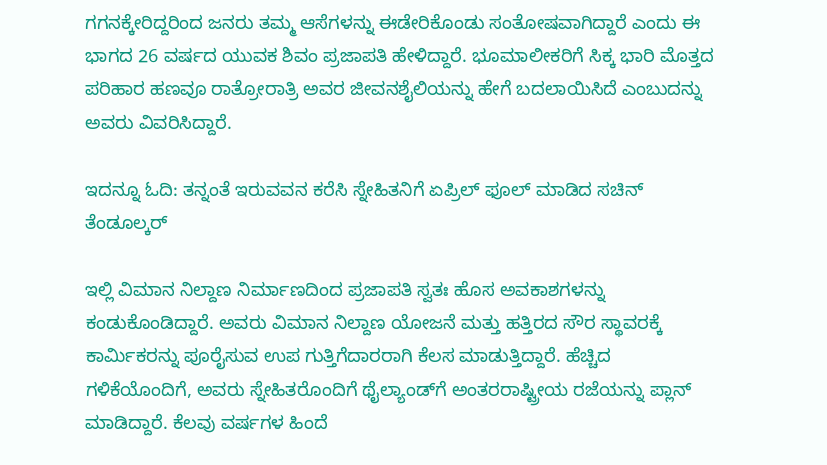ಗಗನಕ್ಕೇರಿದ್ದರಿಂದ ಜನರು ತಮ್ಮ ಆಸೆಗಳನ್ನು ಈಡೇರಿಕೊಂಡು ಸಂತೋಷವಾಗಿದ್ದಾರೆ ಎಂದು ಈ ಭಾಗದ 26 ವರ್ಷದ ಯುವಕ ಶಿವಂ ಪ್ರಜಾಪತಿ ಹೇಳಿದ್ದಾರೆ. ಭೂಮಾಲೀಕರಿಗೆ ಸಿಕ್ಕ ಭಾರಿ ಮೊತ್ತದ ಪರಿಹಾರ ಹಣವೂ ರಾತ್ರೋರಾತ್ರಿ ಅವರ ಜೀವನಶೈಲಿಯನ್ನು ಹೇಗೆ ಬದಲಾಯಿಸಿದೆ ಎಂಬುದನ್ನು ಅವರು ವಿವರಿಸಿದ್ದಾರೆ.

ಇದನ್ನೂ ಓದಿ: ತನ್ನಂತೆ ಇರುವವನ ಕರೆಸಿ ಸ್ನೇಹಿತನಿಗೆ ಏಪ್ರಿಲ್ ಫೂಲ್ ಮಾಡಿದ ಸಚಿನ್ ತೆಂಡೂಲ್ಕರ್

ಇಲ್ಲಿ ವಿಮಾನ ನಿಲ್ದಾಣ ನಿರ್ಮಾಣದಿಂದ ಪ್ರಜಾಪತಿ ಸ್ವತಃ ಹೊಸ ಅವಕಾಶಗಳನ್ನು ಕಂಡುಕೊಂಡಿದ್ದಾರೆ. ಅವರು ವಿಮಾನ ನಿಲ್ದಾಣ ಯೋಜನೆ ಮತ್ತು ಹತ್ತಿರದ ಸೌರ ಸ್ಥಾವರಕ್ಕೆ ಕಾರ್ಮಿಕರನ್ನು ಪೂರೈಸುವ ಉಪ ಗುತ್ತಿಗೆದಾರರಾಗಿ ಕೆಲಸ ಮಾಡುತ್ತಿದ್ದಾರೆ. ಹೆಚ್ಚಿದ ಗಳಿಕೆಯೊಂದಿಗೆ, ಅವರು ಸ್ನೇಹಿತರೊಂದಿಗೆ ಥೈಲ್ಯಾಂಡ್‌ಗೆ ಅಂತರರಾಷ್ಟ್ರೀಯ ರಜೆಯನ್ನು ಪ್ಲಾನ್ ಮಾಡಿದ್ದಾರೆ. ಕೆಲವು ವರ್ಷಗಳ ಹಿಂದೆ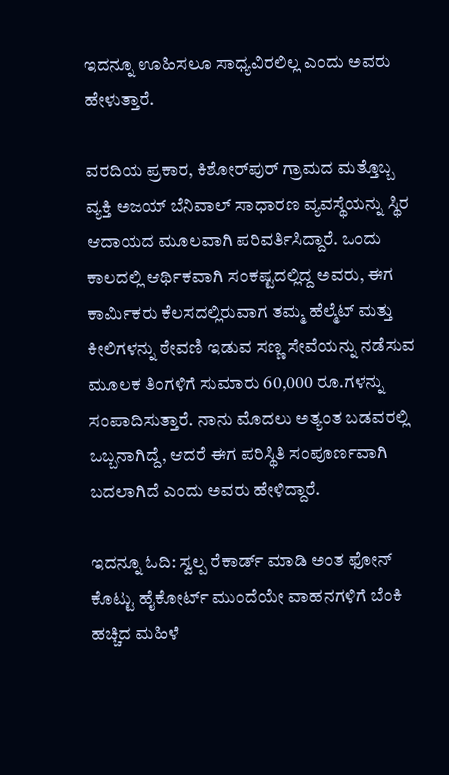ಇದನ್ನೂ ಊಹಿಸಲೂ ಸಾಧ್ಯವಿರಲಿಲ್ಲ ಎಂದು ಅವರು ಹೇಳುತ್ತಾರೆ.

ವರದಿಯ ಪ್ರಕಾರ, ಕಿಶೋರ್‌ಪುರ್ ಗ್ರಾಮದ ಮತ್ತೊಬ್ಬ ವ್ಯಕ್ತಿ ಅಜಯ್ ಬೆನಿವಾಲ್ ಸಾಧಾರಣ ವ್ಯವಸ್ಥೆಯನ್ನು ಸ್ಥಿರ ಆದಾಯದ ಮೂಲವಾಗಿ ಪರಿವರ್ತಿಸಿದ್ದಾರೆ. ಒಂದು ಕಾಲದಲ್ಲಿ ಆರ್ಥಿಕವಾಗಿ ಸಂಕಷ್ಟದಲ್ಲಿದ್ದ ಅವರು, ಈಗ ಕಾರ್ಮಿಕರು ಕೆಲಸದಲ್ಲಿರುವಾಗ ತಮ್ಮ ಹೆಲ್ಮೆಟ್ ಮತ್ತು ಕೀಲಿಗಳನ್ನು ಠೇವಣಿ ಇಡುವ ಸಣ್ಣ ಸೇವೆಯನ್ನು ನಡೆಸುವ ಮೂಲಕ ತಿಂಗಳಿಗೆ ಸುಮಾರು 60,000 ರೂ.ಗಳನ್ನು ಸಂಪಾದಿಸುತ್ತಾರೆ. ನಾನು ಮೊದಲು ಅತ್ಯಂತ ಬಡವರಲ್ಲಿ ಒಬ್ಬನಾಗಿದ್ದೆ, ಆದರೆ ಈಗ ಪರಿಸ್ಥಿತಿ ಸಂಪೂರ್ಣವಾಗಿ ಬದಲಾಗಿದೆ ಎಂದು ಅವರು ಹೇಳಿದ್ದಾರೆ.

ಇದನ್ನೂ ಓದಿ: ಸ್ವಲ್ಪ ರೆಕಾರ್ಡ್ ಮಾಡಿ ಅಂತ ಫೋನ್ ಕೊಟ್ಟು ಹೈಕೋರ್ಟ್ ಮುಂದೆಯೇ ವಾಹನಗಳಿಗೆ ಬೆಂಕಿ ಹಚ್ಚಿದ ಮಹಿಳೆ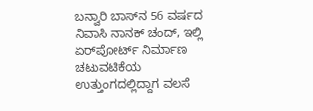ಬನ್ವಾರಿ ಬಾಸ್‌ನ 56 ವರ್ಷದ ನಿವಾಸಿ ನಾನಕ್ ಚಂದ್, ಇಲ್ಲಿ ಏರ್‌ಪೋರ್ಟ್‌ ನಿರ್ಮಾಣ ಚಟುವಟಿಕೆಯ ಉತ್ತುಂಗದಲ್ಲಿದ್ದಾಗ ವಲಸೆ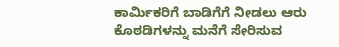ಕಾರ್ಮಿಕರಿಗೆ ಬಾಡಿಗೆಗೆ ನೀಡಲು ಆರು ಕೊಠಡಿಗಳನ್ನು ಮನೆಗೆ ಸೇರಿಸುವ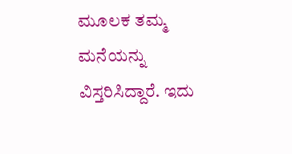ಮೂಲಕ ತಮ್ಮ ಮನೆಯನ್ನು ವಿಸ್ತರಿಸಿದ್ದಾರೆ. ಇದು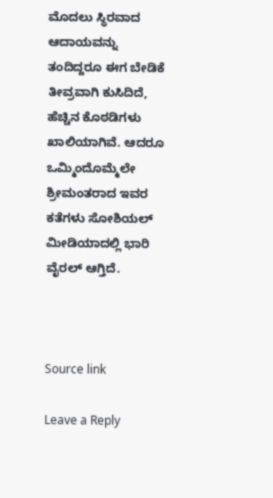ಮೊದಲು ಸ್ಥಿರವಾದ ಆದಾಯವನ್ನು ತಂದಿದ್ದರೂ ಈಗ ಬೇಡಿಕೆ ತೀವ್ರವಾಗಿ ಕುಸಿದಿದೆ, ಹೆಚ್ಚಿನ ಕೊಠಡಿಗಳು ಖಾಲಿಯಾಗಿವೆ. ಆದರೂ ಒಮ್ಮಿಂದೊಮ್ಮೆಲೇ ಶ್ರೀಮಂತರಾದ ಇವರ ಕತೆಗಳು ಸೋಶಿಯಲ್ ಮೀಡಿಯಾದಲ್ಲಿ ಭಾರಿ ವೈರಲ್ ಆಗ್ತಿದೆ.



Source link

Leave a Reply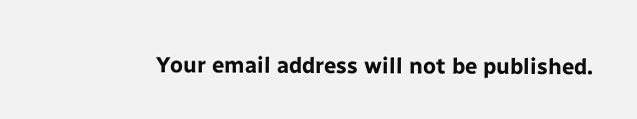Your email address will not be published.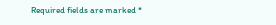Required fields are marked *